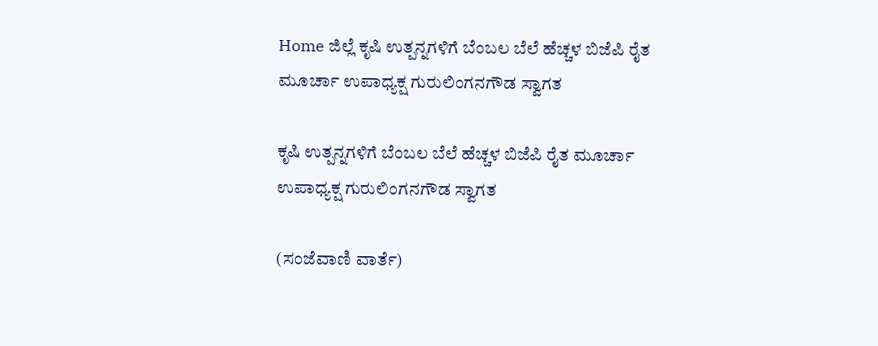Home ಜಿಲ್ಲೆ ಕೃಷಿ ಉತ್ಪನ್ನಗಳಿಗೆ ಬೆಂಬಲ ಬೆಲೆ ಹೆಚ್ಚಳ ಬಿಜೆಪಿ ರೈತ ಮೂರ್ಚಾ ಉಪಾಧ್ಯಕ್ಷ ಗುರುಲಿಂಗನಗೌಡ ಸ್ವಾಗತ

ಕೃಷಿ ಉತ್ಪನ್ನಗಳಿಗೆ ಬೆಂಬಲ ಬೆಲೆ ಹೆಚ್ಚಳ ಬಿಜೆಪಿ ರೈತ ಮೂರ್ಚಾ ಉಪಾಧ್ಯಕ್ಷ ಗುರುಲಿಂಗನಗೌಡ ಸ್ವಾಗತ

(ಸಂಜೆವಾಣಿ ವಾರ್ತೆ)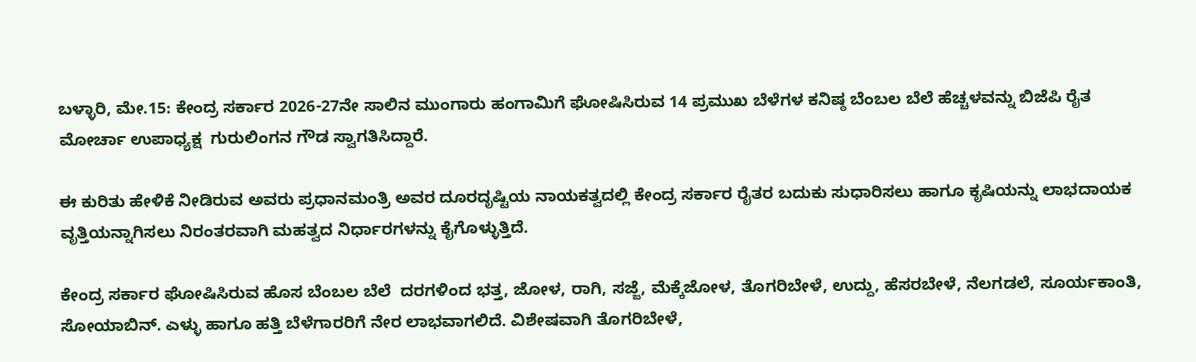ಬಳ್ಳಾರಿ, ಮೇ.15: ಕೇಂದ್ರ ಸರ್ಕಾರ 2026-27ನೇ ಸಾಲಿನ ಮುಂಗಾರು ಹಂಗಾಮಿಗೆ ಘೋಷಿಸಿರುವ 14 ಪ್ರಮುಖ ಬೆಳೆಗಳ ಕನಿಷ್ಠ ಬೆಂಬಲ ಬೆಲೆ ಹೆಚ್ಚಳವನ್ನು ಬಿಜೆಪಿ ರೈತ ಮೋರ್ಚಾ ಉಪಾಧ್ಯಕ್ಷ  ಗುರುಲಿಂಗನ ಗೌಡ ಸ್ವಾಗತಿಸಿದ್ದಾರೆ.

ಈ ಕುರಿತು ಹೇಳಿಕೆ ನೀಡಿರುವ ಅವರು ಪ್ರಧಾನಮಂತ್ರಿ ಅವರ ದೂರದೃಷ್ಟಿಯ ನಾಯಕತ್ವದಲ್ಲಿ ಕೇಂದ್ರ ಸರ್ಕಾರ ರೈತರ ಬದುಕು ಸುಧಾರಿಸಲು ಹಾಗೂ ಕೃಷಿಯನ್ನು ಲಾಭದಾಯಕ ವೃತ್ತಿಯನ್ನಾಗಿಸಲು ನಿರಂತರವಾಗಿ ಮಹತ್ವದ ನಿರ್ಧಾರಗಳನ್ನು ಕೈಗೊಳ್ಳುತ್ತಿದೆ.

ಕೇಂದ್ರ ಸರ್ಕಾರ ಘೋಷಿಸಿರುವ ಹೊಸ ಬೆಂಬಲ ಬೆಲೆ  ದರಗಳಿಂದ ಭತ್ತ, ಜೋಳ, ರಾಗಿ, ಸಜ್ಜೆ, ಮೆಕ್ಕೆಜೋಳ, ತೊಗರಿಬೇಳೆ, ಉದ್ದು, ಹೆಸರಬೇಳೆ, ನೆಲಗಡಲೆ, ಸೂರ್ಯಕಾಂತಿ, ಸೋಯಾಬಿನ್. ಎಳ್ಳು ಹಾಗೂ ಹತ್ತಿ ಬೆಳೆಗಾರರಿಗೆ ನೇರ ಲಾಭವಾಗಲಿದೆ. ವಿಶೇಷವಾಗಿ ತೊಗರಿಬೇಳೆ,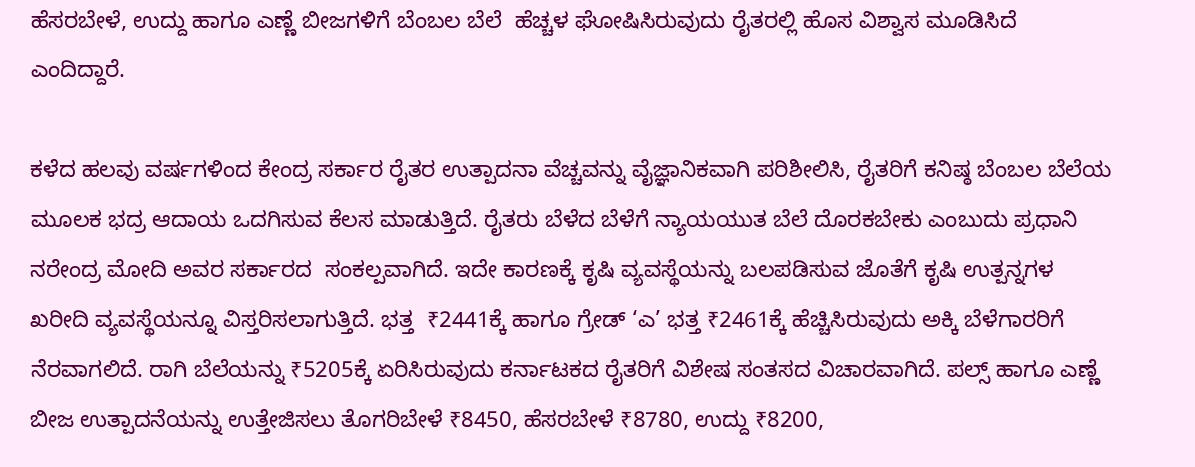ಹೆಸರಬೇಳೆ, ಉದ್ದು ಹಾಗೂ ಎಣ್ಣೆ ಬೀಜಗಳಿಗೆ ಬೆಂಬಲ ಬೆಲೆ  ಹೆಚ್ಚಳ ಘೋಷಿಸಿರುವುದು ರೈತರಲ್ಲಿ ಹೊಸ ವಿಶ್ವಾಸ ಮೂಡಿಸಿದೆ ಎಂದಿದ್ದಾರೆ.

ಕಳೆದ ಹಲವು ವರ್ಷಗಳಿಂದ ಕೇಂದ್ರ ಸರ್ಕಾರ ರೈತರ ಉತ್ಪಾದನಾ ವೆಚ್ಚವನ್ನು ವೈಜ್ಞಾನಿಕವಾಗಿ ಪರಿಶೀಲಿಸಿ, ರೈತರಿಗೆ ಕನಿಷ್ಠ ಬೆಂಬಲ ಬೆಲೆಯ ಮೂಲಕ ಭದ್ರ ಆದಾಯ ಒದಗಿಸುವ ಕೆಲಸ ಮಾಡುತ್ತಿದೆ. ರೈತರು ಬೆಳೆದ ಬೆಳೆಗೆ ನ್ಯಾಯಯುತ ಬೆಲೆ ದೊರಕಬೇಕು ಎಂಬುದು ಪ್ರಧಾನಿ ನರೇಂದ್ರ ಮೋದಿ ಅವರ ಸರ್ಕಾರದ  ಸಂಕಲ್ಪವಾಗಿದೆ. ಇದೇ ಕಾರಣಕ್ಕೆ ಕೃಷಿ ವ್ಯವಸ್ಥೆಯನ್ನು ಬಲಪಡಿಸುವ ಜೊತೆಗೆ ಕೃಷಿ ಉತ್ಪನ್ನಗಳ ಖರೀದಿ ವ್ಯವಸ್ಥೆಯನ್ನೂ ವಿಸ್ತರಿಸಲಾಗುತ್ತಿದೆ. ಭತ್ತ  ₹2441ಕ್ಕೆ ಹಾಗೂ ಗ್ರೇಡ್ ‘ಎ’ ಭತ್ತ ₹2461ಕ್ಕೆ ಹೆಚ್ಚಿಸಿರುವುದು ಅಕ್ಕಿ ಬೆಳೆಗಾರರಿಗೆ ನೆರವಾಗಲಿದೆ. ರಾಗಿ ಬೆಲೆಯನ್ನು ₹5205ಕ್ಕೆ ಏರಿಸಿರುವುದು ಕರ್ನಾಟಕದ ರೈತರಿಗೆ ವಿಶೇಷ ಸಂತಸದ ವಿಚಾರವಾಗಿದೆ. ಪಲ್ಸ್ ಹಾಗೂ ಎಣ್ಣೆ ಬೀಜ ಉತ್ಪಾದನೆಯನ್ನು ಉತ್ತೇಜಿಸಲು ತೊಗರಿಬೇಳೆ ₹8450, ಹೆಸರಬೇಳೆ ₹8780, ಉದ್ದು ₹8200,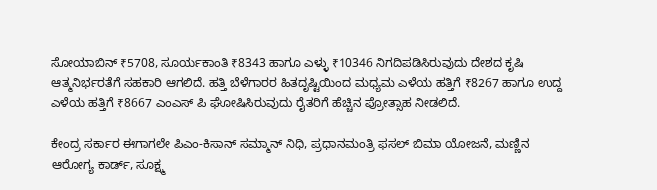ಸೋಯಾಬಿನ್ ₹5708, ಸೂರ್ಯಕಾಂತಿ ₹8343 ಹಾಗೂ ಎಳ್ಳು ₹10346 ನಿಗದಿಪಡಿಸಿರುವುದು ದೇಶದ ಕೃಷಿ ಆತ್ಮನಿರ್ಭರತೆಗೆ ಸಹಕಾರಿ ಆಗಲಿದೆ. ಹತ್ತಿ ಬೆಳೆಗಾರರ ಹಿತದೃಷ್ಟಿಯಿಂದ ಮಧ್ಯಮ ಎಳೆಯ ಹತ್ತಿಗೆ ₹8267 ಹಾಗೂ ಉದ್ದ ಎಳೆಯ ಹತ್ತಿಗೆ ₹8667 ಎಂಎಸ್ ಪಿ ಘೋಷಿಸಿರುವುದು ರೈತರಿಗೆ ಹೆಚ್ಚಿನ ಪ್ರೋತ್ಸಾಹ ನೀಡಲಿದೆ.

ಕೇಂದ್ರ ಸರ್ಕಾರ ಈಗಾಗಲೇ ಪಿಎಂ-ಕಿಸಾನ್ ಸಮ್ಮಾನ್ ನಿಧಿ, ಪ್ರಧಾನಮಂತ್ರಿ ಫಸಲ್ ಬಿಮಾ ಯೋಜನೆ, ಮಣ್ಣಿನ ಆರೋಗ್ಯ ಕಾರ್ಡ್, ಸೂಕ್ಷ್ಮ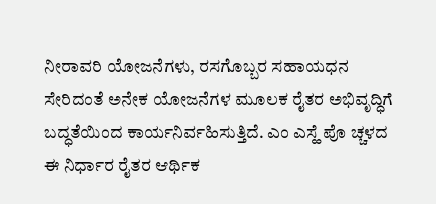ನೀರಾವರಿ ಯೋಜನೆಗಳು, ರಸಗೊಬ್ಬರ ಸಹಾಯಧನ ಸೇರಿದಂತೆ ಅನೇಕ ಯೋಜನೆಗಳ ಮೂಲಕ ರೈತರ ಅಭಿವೃದ್ಧಿಗೆ ಬದ್ಧತೆಯಿಂದ ಕಾರ್ಯನಿರ್ವಹಿಸುತ್ತಿದೆ. ಎಂ ಎಸ್ಹೆ ಪೊ ಚ್ಚಳದ ಈ ನಿರ್ಧಾರ ರೈತರ ಆರ್ಥಿಕ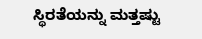ಸ್ಥಿರತೆಯನ್ನು ಮತ್ತಷ್ಟು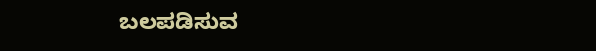ಬಲಪಡಿಸುವ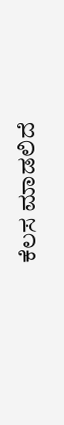ಕೆಲಸ ಮಾಡಲಿದೆ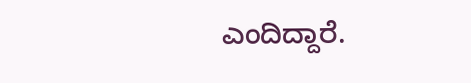ಎಂದಿದ್ದಾರೆ.